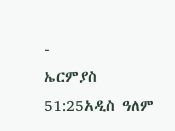-
ኤርምያስ 51:25አዲስ ዓለም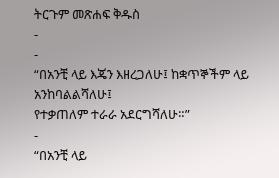ትርጉም መጽሐፍ ቅዱስ
-
-
“በአንቺ ላይ እጄን እዘረጋለሁ፤ ከቋጥኞችም ላይ አንከባልልሻለሁ፤
የተቃጠለም ተራራ አደርግሻለሁ።”
-
“በአንቺ ላይ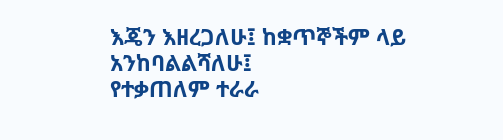እጄን እዘረጋለሁ፤ ከቋጥኞችም ላይ አንከባልልሻለሁ፤
የተቃጠለም ተራራ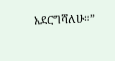አደርግሻለሁ።”